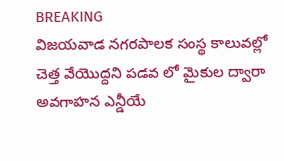BREAKING
విజయవాడ నగరపాలక సంస్థ కాలువల్లో చెత్త వేయొద్దని పడవ లో మైకుల ద్వారా అవగాహన ఎన్డీయే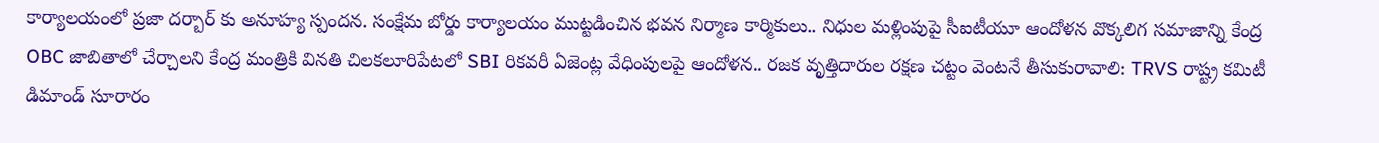కార్యాలయంలో ప్రజా దర్బార్ కు అనూహ్య స్పందన. సంక్షేమ బోర్డు కార్యాలయం ముట్టడించిన భవన నిర్మాణ కార్మికులు.. నిధుల మళ్లింపుపై సీఐటీయూ ఆందోళన వొక్కలిగ సమాజాన్ని కేంద్ర OBC జాబితాలో చేర్చాలని కేంద్ర మంత్రికి వినతి చిలకలూరిపేటలో SBI రికవరీ ఏజెంట్ల వేధింపులపై ఆందోళన.. రజక వృత్తిదారుల రక్షణ చట్టం వెంటనే తీసుకురావాలి: TRVS రాష్ట్ర కమిటీ డిమాండ్ సూరారం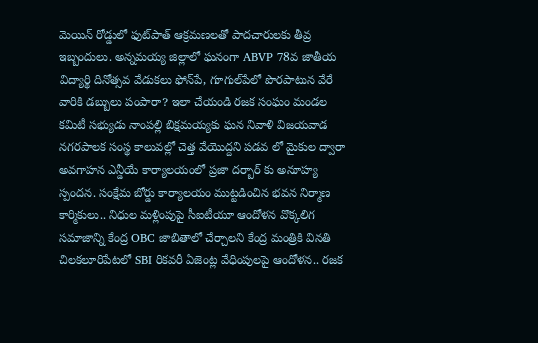మెయిన్ రోడ్డులో ఫుట్‌పాత్ ఆక్రమణలతో పాదచారులకు తీవ్ర ఇబ్బందులు. అన్నమయ్య జిల్లాలో ఘనంగా ABVP 78వ జాతీయ విద్యార్థి దినోత్సవ వేడుకలు ఫోన్‌పే, గూగుల్‌పేలో పొరపాటున వేరే వారికి డబ్బులు పంపారా? ఇలా చేయండి రజక సంఘం మండల కమిటీ సభ్యుడు నాంపల్లి బిక్షమయ్యకు ఘన నివాళి విజయవాడ నగరపాలక సంస్థ కాలువల్లో చెత్త వేయొద్దని పడవ లో మైకుల ద్వారా అవగాహన ఎన్డీయే కార్యాలయంలో ప్రజా దర్బార్ కు అనూహ్య స్పందన. సంక్షేమ బోర్డు కార్యాలయం ముట్టడించిన భవన నిర్మాణ కార్మికులు.. నిధుల మళ్లింపుపై సీఐటీయూ ఆందోళన వొక్కలిగ సమాజాన్ని కేంద్ర OBC జాబితాలో చేర్చాలని కేంద్ర మంత్రికి వినతి చిలకలూరిపేటలో SBI రికవరీ ఏజెంట్ల వేధింపులపై ఆందోళన.. రజక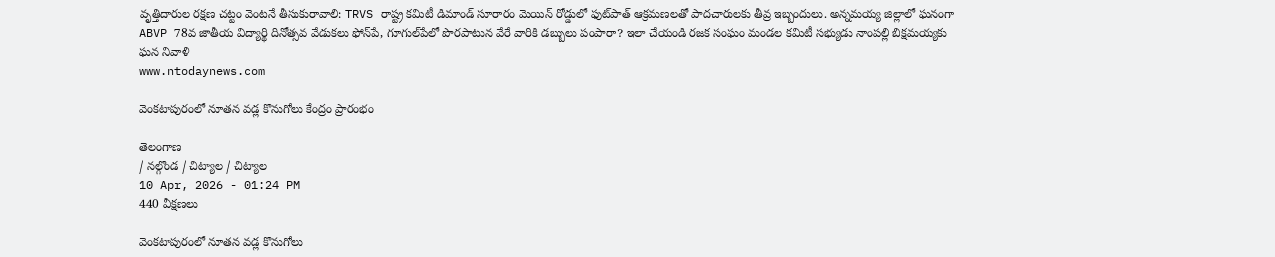వృత్తిదారుల రక్షణ చట్టం వెంటనే తీసుకురావాలి: TRVS రాష్ట్ర కమిటీ డిమాండ్ సూరారం మెయిన్ రోడ్డులో ఫుట్‌పాత్ ఆక్రమణలతో పాదచారులకు తీవ్ర ఇబ్బందులు. అన్నమయ్య జిల్లాలో ఘనంగా ABVP 78వ జాతీయ విద్యార్థి దినోత్సవ వేడుకలు ఫోన్‌పే, గూగుల్‌పేలో పొరపాటున వేరే వారికి డబ్బులు పంపారా? ఇలా చేయండి రజక సంఘం మండల కమిటీ సభ్యుడు నాంపల్లి బిక్షమయ్యకు ఘన నివాళి
www.ntodaynews.com

వెంకటాపురంలో నూతన వడ్ల కొనుగోలు కేంద్రం ప్రారంభం

తెలంగాణ
/ నల్గొండ / చిట్యాల / చిట్యాల
10 Apr, 2026 - 01:24 PM
440 వీక్షణలు

వెంకటాపురంలో నూతన వడ్ల కొనుగోలు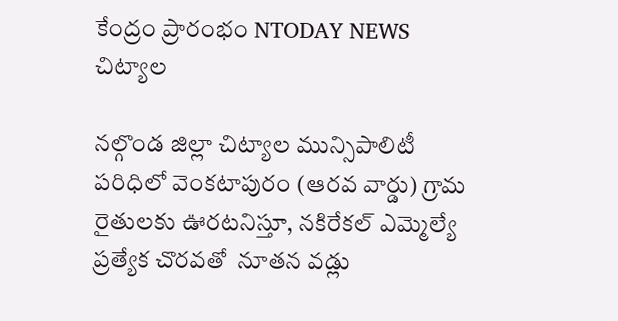కేంద్రం ప్రారంభం NTODAY NEWS చిట్యాల

నల్గొండ జిల్లా చిట్యాల మున్సిపాలిటీ పరిధిలో వెంకటాపురం (ఆరవ వార్డు) గ్రామ రైతులకు ఊరటనిస్తూ, నకిరేకల్ ఎమ్మెల్యే ప్రత్యేక చొరవతో  నూతన వడ్లు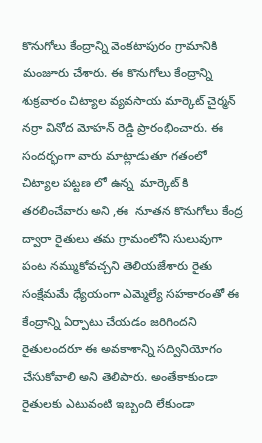కొనుగోలు కేంద్రాన్ని వెంకటాపురం గ్రామానికి మంజూరు చేశారు. ఈ కొనుగోలు కేంద్రాన్ని శుక్రవారం చిట్యాల వ్యవసాయ మార్కెట్ చైర్మన్ నర్రా వినోద మోహన్ రెడ్డి ప్రారంభించారు. ఈ సందర్భంగా వారు మాట్లాడుతూ గతంలో చిట్యాల పట్టణ లో ఉన్న  మార్కెట్ కి తరలించేవారు అని ,ఈ  నూతన కొనుగోలు కేంద్ర ద్వారా రైతులు తమ గ్రామంలోని సులువుగా పంట నమ్ముకోవచ్చని తెలియజేశారు రైతు సంక్షేమమే ధ్యేయంగా ఎమ్మెల్యే సహకారంతో ఈ కేంద్రాన్ని ఏర్పాటు చేయడం జరిగిందని రైతులందరూ ఈ అవకాశాన్ని సద్వినియోగం చేసుకోవాలి అని తెలిపారు. అంతేకాకుండా రైతులకు ఎటువంటి ఇబ్బంది లేకుండా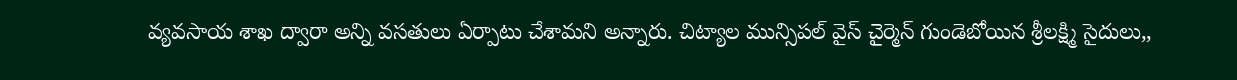వ్యవసాయ శాఖ ద్వారా అన్ని వసతులు ఏర్పాటు చేశామని అన్నారు. చిట్యాల మున్సిపల్ వైస్ చైర్మెన్ గుండెబోయిన శ్రీలక్ష్మి సైదులు,,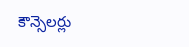కౌన్సెలర్లు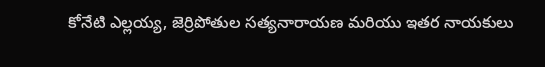కోనేటి ఎల్లయ్య, జెర్రిపోతుల సత్యనారాయణ మరియు ఇతర నాయకులు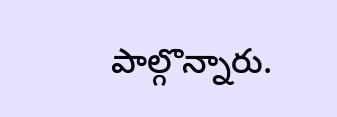పాల్గొన్నారు.